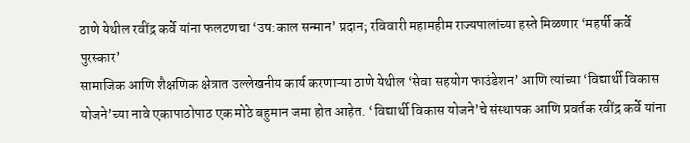ठाणे येथील रवींद्र कर्वे यांना फलटणचा ‘उष:काल सन्मान’ प्रदान; रविवारी महामहीम राज्यपालांच्या हस्ते मिळणार ‘महर्षी कर्वे पुरस्कार’
सामाजिक आणि शैक्षणिक क्षेत्रात उल्लेखनीय कार्य करणाऱ्या ठाणे येथील ‘सेवा सहयोग फाउंडेशन’ आणि त्यांच्या ‘विद्यार्थी विकास योजने’च्या नावे एकापाठोपाठ एक मोठे बहुमान जमा होत आहेत. ‘विद्यार्थी विकास योजने’चे संस्थापक आणि प्रवर्तक रवींद्र कर्वे यांना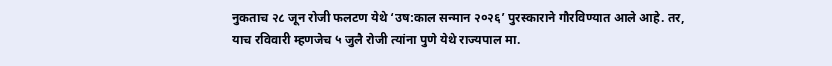नुकताच २८ जून रोजी फलटण येथे ‘उष:काल सन्मान २०२६’ पुरस्काराने गौरविण्यात आले आहे. तर, याच रविवारी म्हणजेच ५ जुलै रोजी त्यांना पुणे येथे राज्यपाल मा.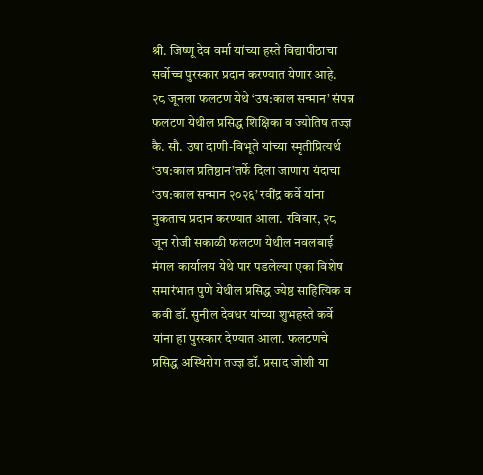श्री. जिष्णू देव वर्मा यांच्या हस्ते विद्यापीठाचा सर्वोच्च पुरस्कार प्रदान करण्यात येणार आहे.
२८ जूनला फलटण येथे ‘उष:काल सन्मान’ संपन्न
फलटण येथील प्रसिद्ध शिक्षिका व ज्योतिष तज्ज्ञ कै. सौ. उषा दाणी-विभूते यांच्या स्मृतीप्रित्यर्थ ‘उष:काल प्रतिष्ठान’तर्फे दिला जाणारा यंदाचा ‘उष:काल सन्मान २०२६’ रवींद्र कर्वे यांना नुकताच प्रदान करण्यात आला. रविवार, २८ जून रोजी सकाळी फलटण येथील नवलबाई मंगल कार्यालय येथे पार पडलेल्या एका विशेष समारंभात पुणे येथील प्रसिद्ध ज्येष्ठ साहित्यिक व कवी डॉ. सुनील देवधर यांच्या शुभहस्ते कर्वे यांना हा पुरस्कार देण्यात आला. फलटणचे प्रसिद्ध अस्थिरोग तज्ज्ञ डॉ. प्रसाद जोशी या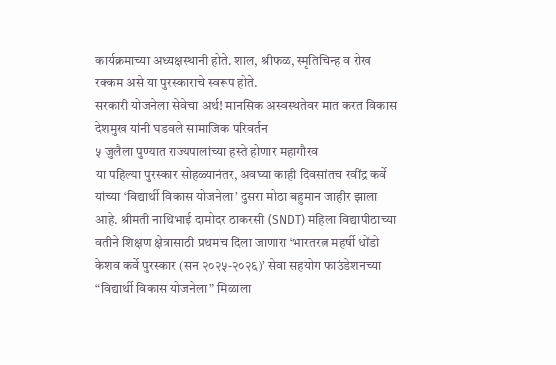कार्यक्रमाच्या अध्यक्षस्थानी होते. शाल, श्रीफळ, स्मृतिचिन्ह व रोख रक्कम असे या पुरस्काराचे स्वरूप होते.
सरकारी योजनेला सेवेचा अर्थ! मानसिक अस्वस्थतेवर मात करत विकास देशमुख यांनी घडवले सामाजिक परिवर्तन
५ जुलैला पुण्यात राज्यपालांच्या हस्ते होणार महागौरव
या पहिल्या पुरस्कार सोहळ्यानंतर, अवघ्या काही दिवसांतच रवींद्र कर्वे यांच्या ‘विद्यार्थी विकास योजनेला’ दुसरा मोठा बहुमान जाहीर झाला आहे. श्रीमती नाथिभाई दामोदर ठाकरसी (SNDT) महिला विद्यापीठाच्या वतीने शिक्षण क्षेत्रासाठी प्रथमच दिला जाणारा ‘भारतरत्न महर्षी धोंडो केशव कर्वे पुरस्कार (सन २०२५-२०२६)’ सेवा सहयोग फाउंडेशनच्या “विद्यार्थी विकास योजनेला” मिळाला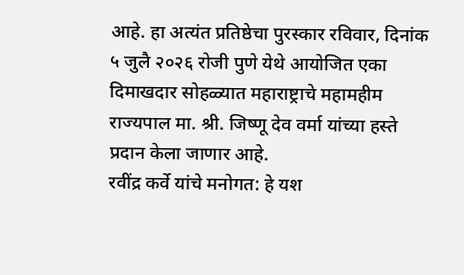आहे. हा अत्यंत प्रतिष्ठेचा पुरस्कार रविवार, दिनांक ५ जुलै २०२६ रोजी पुणे येथे आयोजित एका दिमाखदार सोहळ्यात महाराष्ट्राचे महामहीम राज्यपाल मा. श्री. जिष्णू देव वर्मा यांच्या हस्ते प्रदान केला जाणार आहे.
रवींद्र कर्वे यांचे मनोगत: हे यश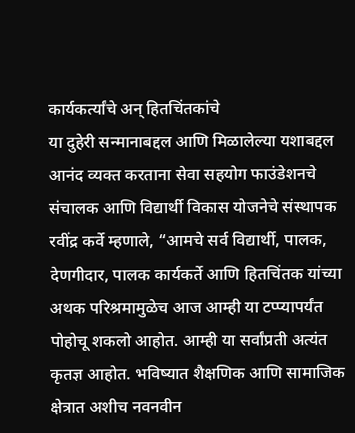कार्यकर्त्यांचे अन् हितचिंतकांचे
या दुहेरी सन्मानाबद्दल आणि मिळालेल्या यशाबद्दल आनंद व्यक्त करताना सेवा सहयोग फाउंडेशनचे संचालक आणि विद्यार्थी विकास योजनेचे संस्थापक रवींद्र कर्वे म्हणाले, “आमचे सर्व विद्यार्थी, पालक, देणगीदार, पालक कार्यकर्ते आणि हितचिंतक यांच्या अथक परिश्रमामुळेच आज आम्ही या टप्प्यापर्यंत पोहोचू शकलो आहोत. आम्ही या सर्वांप्रती अत्यंत कृतज्ञ आहोत. भविष्यात शैक्षणिक आणि सामाजिक क्षेत्रात अशीच नवनवीन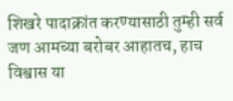शिखरे पादाक्रांत करण्यासाठी तुम्ही सर्व जण आमच्या बरोबर आहातच, हाच विश्वास या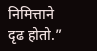निमित्ताने दृढ होतो.”